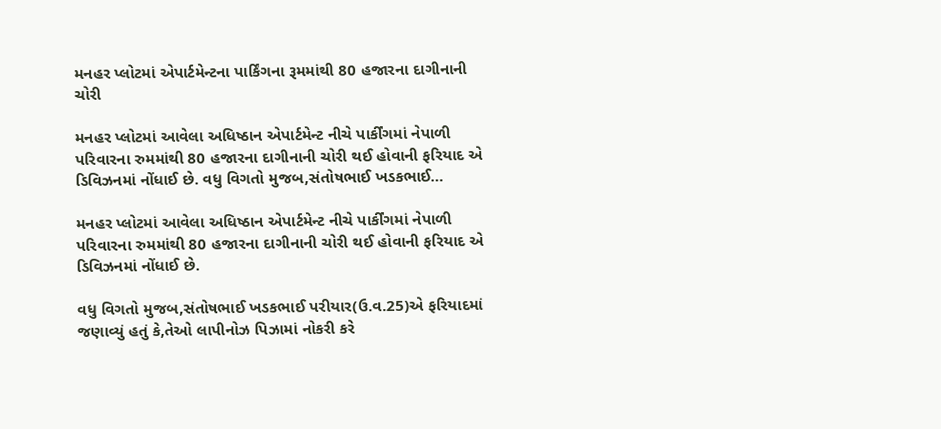મનહર પ્લોટમાં એપાર્ટમેન્ટના પાર્કિંગના રૂમમાંથી 80 હજારના દાગીનાની ચોરી

મનહર પ્લોટમાં આવેલા અધિષ્ઠાન એપાર્ટમેન્ટ નીચે પાર્કીંગમાં નેપાળી પરિવારના રુમમાંથી 80 હજારના દાગીનાની ચોરી થઈ હોવાની ફરિયાદ એ ડિવિઝનમાં નોંધાઈ છે. વધુ વિગતો મુજબ,સંતોષભાઈ ખડકભાઈ…

મનહર પ્લોટમાં આવેલા અધિષ્ઠાન એપાર્ટમેન્ટ નીચે પાર્કીંગમાં નેપાળી પરિવારના રુમમાંથી 80 હજારના દાગીનાની ચોરી થઈ હોવાની ફરિયાદ એ ડિવિઝનમાં નોંધાઈ છે.

વધુ વિગતો મુજબ,સંતોષભાઈ ખડકભાઈ પરીયાર(ઉ.વ.25)એ ફરિયાદમાં જણાવ્યું હતું કે,તેઓ લાપીનોઝ પિઝામાં નોકરી કરે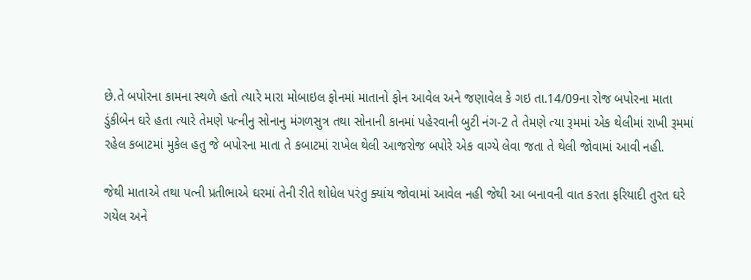છે.તે બપોરના કામના સ્થળે હતો ત્યારે મારા મોબાઇલ ફોનમાં માતાનો ફોન આવેલ અને જણાવેલ કે ગઇ તા.14/09ના રોજ બપોરના માતા ડુંકીબેન ઘરે હતા ત્યારે તેમણે પત્નીનુ સોનાનુ મંગળસુત્ર તથા સોનાની કાનમાં પહેરવાની બુટી નંગ-2 તે તેમણે ત્યા રૂમમાં એક થેલીમાં રાખી રૂમમાં રહેલ કબાટમાં મુકેલ હતુ જે બપોરના માતા તે કબાટમાં રાખેલ થેલી આજરોજ બપોરે એક વાગ્યે લેવા જતા તે થેલી જોવામાં આવી નહી.

જેથી માતાએ તથા પત્ની પ્રતીભાએ ઘરમાં તેની રીતે શોધેલ પરંતુ ક્યાંય જોવામાં આવેલ નહી જેથી આ બનાવની વાત કરતા ફરિયાદી તુરત ઘરે ગયેલ અને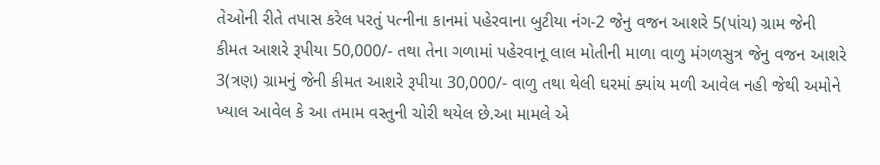તેઓની રીતે તપાસ કરેલ પરતું પત્નીના કાનમાં પહેરવાના બુટીયા નંગ-2 જેનુ વજન આશરે 5(પાંચ) ગ્રામ જેની કીમત આશરે રૂપીયા 50,000/- તથા તેના ગળામાં પહેરવાનૂ લાલ મોતીની માળા વાળુ મંગળસુત્ર જેનુ વજન આશરે 3(ત્રણ) ગ્રામનું જેની કીમત આશરે રૂપીયા 30,000/- વાળુ તથા થેલી ઘરમાં ક્યાંય મળી આવેલ નહી જેથી અમોને ખ્યાલ આવેલ કે આ તમામ વસ્તુની ચોરી થયેલ છે.આ મામલે એ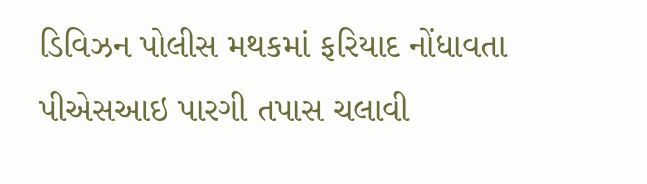ડિવિઝન પોલીસ મથકમાં ફરિયાદ નોંધાવતા પીએસઆઇ પારગી તપાસ ચલાવી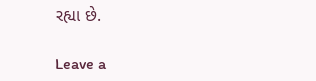રહ્યા છે.

Leave a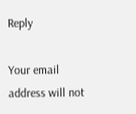Reply

Your email address will not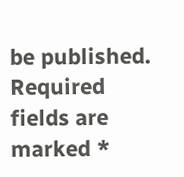be published. Required fields are marked *